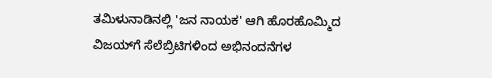ತಮಿಳುನಾಡಿನಲ್ಲಿ 'ಜನ ನಾಯಕ' ಆಗಿ ಹೊರಹೊಮ್ಮಿದ ವಿಜಯ್‌ಗೆ ಸೆಲೆಬ್ರಿಟಿಗಳಿಂದ ಅಭಿನಂದನೆಗಳ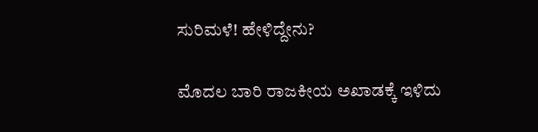ಸುರಿಮಳೆ! ಹೇಳಿದ್ದೇನು?

ಮೊದಲ ಬಾರಿ ರಾಜಕೀಯ ಅಖಾಡಕ್ಕೆ ಇಳಿದು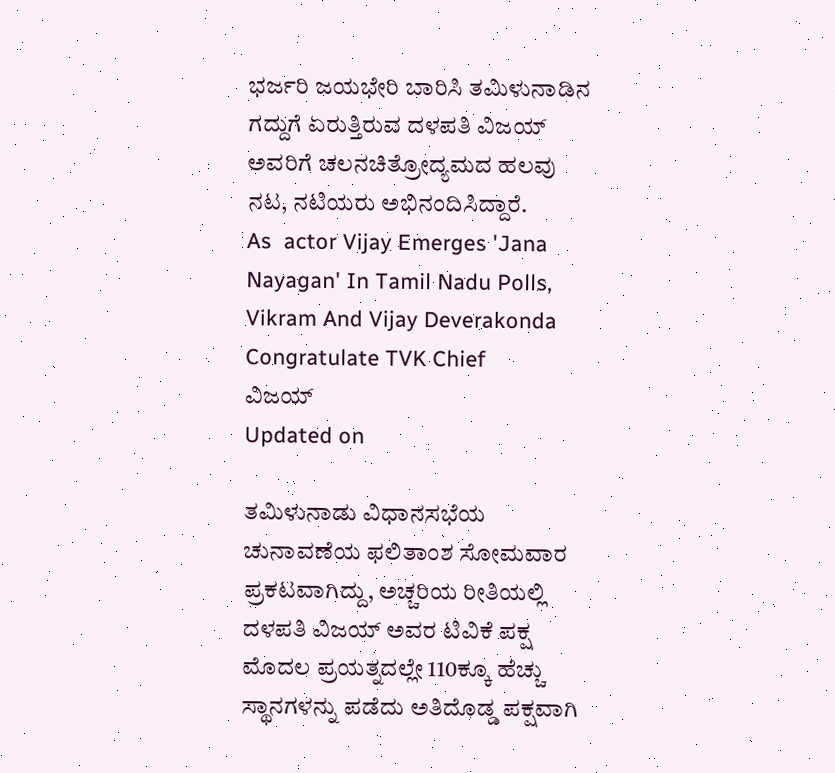ಭರ್ಜರಿ ಜಯಭೇರಿ ಬಾರಿಸಿ ತಮಿಳುನಾಡಿನ ಗದ್ದುಗೆ ಏರುತ್ತಿರುವ ದಳಪತಿ ವಿಜಯ್ ಅವರಿಗೆ ಚಲನಚಿತ್ರೋದ್ಯಮದ ಹಲವು ನಟ, ನಟಿಯರು ಅಭಿನಂದಿಸಿದ್ದಾರೆ.
As  actor Vijay Emerges 'Jana Nayagan' In Tamil Nadu Polls, Vikram And Vijay Deverakonda Congratulate TVK Chief
ವಿಜಯ್‌
Updated on

ತಮಿಳುನಾಡು ವಿಧಾನಸಭೆಯ ಚುನಾವಣೆಯ ಫಲಿತಾಂಶ ಸೋಮವಾರ ಪ್ರಕಟವಾಗಿದ್ದು, ಅಚ್ಚರಿಯ ರೀತಿಯಲ್ಲಿ ದಳಪತಿ ವಿಜಯ್ ಅವರ ಟಿವಿಕೆ ಪಕ್ಷ ಮೊದಲ ಪ್ರಯತ್ನದಲ್ಲೇ 110ಕ್ಕೂ ಹೆಚ್ಚು ಸ್ಥಾನಗಳನ್ನು ಪಡೆದು ಅತಿದೊಡ್ಡ ಪಕ್ಷವಾಗಿ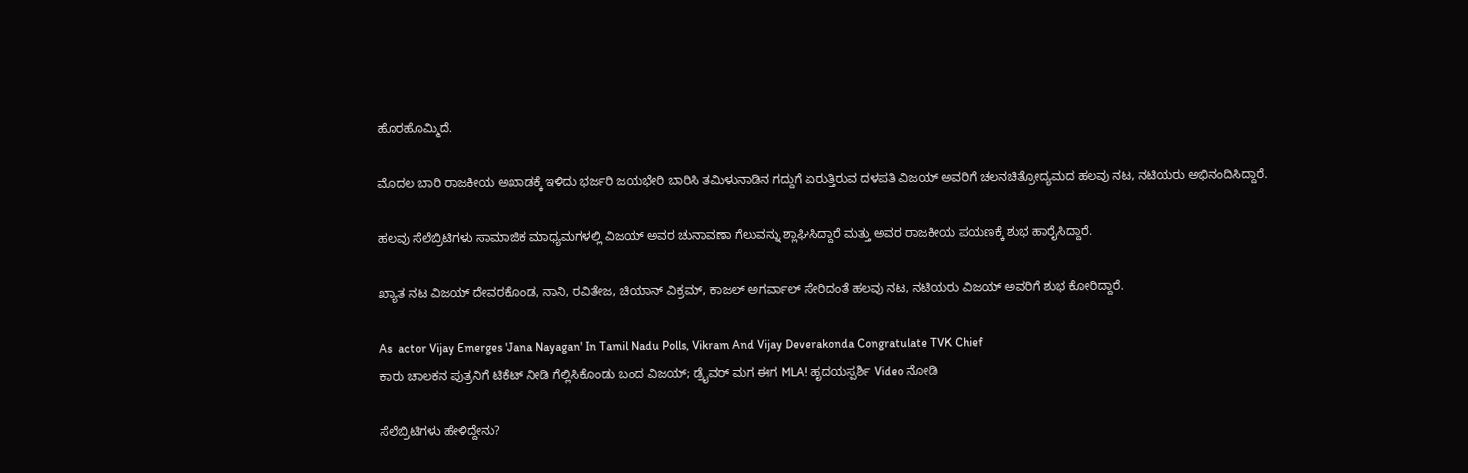ಹೊರಹೊಮ್ಮಿದೆ.

ಮೊದಲ ಬಾರಿ ರಾಜಕೀಯ ಅಖಾಡಕ್ಕೆ ಇಳಿದು ಭರ್ಜರಿ ಜಯಭೇರಿ ಬಾರಿಸಿ ತಮಿಳುನಾಡಿನ ಗದ್ದುಗೆ ಏರುತ್ತಿರುವ ದಳಪತಿ ವಿಜಯ್ ಅವರಿಗೆ ಚಲನಚಿತ್ರೋದ್ಯಮದ ಹಲವು ನಟ, ನಟಿಯರು ಅಭಿನಂದಿಸಿದ್ದಾರೆ.

ಹಲವು ಸೆಲೆಬ್ರಿಟಿಗಳು ಸಾಮಾಜಿಕ ಮಾಧ್ಯಮಗಳಲ್ಲಿ ವಿಜಯ್ ಅವರ ಚುನಾವಣಾ ಗೆಲುವನ್ನು ಶ್ಲಾಘಿಸಿದ್ದಾರೆ ಮತ್ತು ಅವರ ರಾಜಕೀಯ ಪಯಣಕ್ಕೆ ಶುಭ ಹಾರೈಸಿದ್ದಾರೆ.

ಖ್ಯಾತ ನಟ ವಿಜಯ್ ದೇವರಕೊಂಡ, ನಾನಿ, ರವಿತೇಜ, ಚಿಯಾನ್ ವಿಕ್ರಮ್, ಕಾಜಲ್ ಅಗರ್ವಾಲ್ ಸೇರಿದಂತೆ ಹಲವು ನಟ, ನಟಿಯರು ವಿಜಯ್ ಅವರಿಗೆ ಶುಭ ಕೋರಿದ್ದಾರೆ.

As  actor Vijay Emerges 'Jana Nayagan' In Tamil Nadu Polls, Vikram And Vijay Deverakonda Congratulate TVK Chief
ಕಾರು ಚಾಲಕನ ಪುತ್ರನಿಗೆ ಟಿಕೆಟ್ ನೀಡಿ ಗೆಲ್ಲಿಸಿಕೊಂಡು ಬಂದ ವಿಜಯ್‌; ಡ್ರೈವರ್ ಮಗ ಈಗ MLA! ಹೃದಯಸ್ಪರ್ಶಿ Video ನೋಡಿ

ಸೆಲೆಬ್ರಿಟಿಗಳು ಹೇಳಿದ್ದೇನು?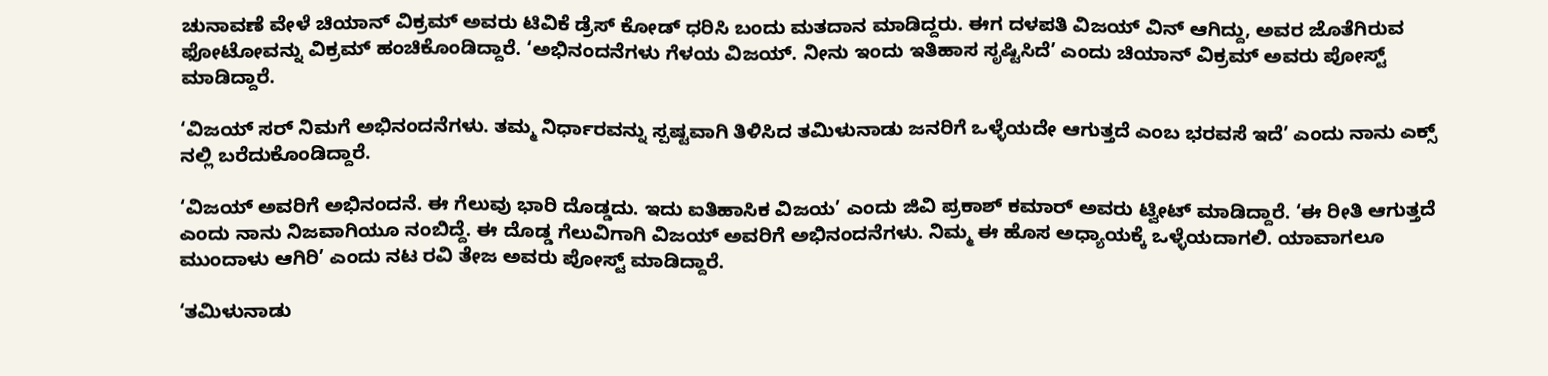ಚುನಾವಣೆ ವೇಳೆ ಚಿಯಾನ್ ವಿಕ್ರಮ್ ಅವರು ಟಿವಿಕೆ ಡ್ರೆಸ್ ಕೋಡ್ ಧರಿಸಿ ಬಂದು ಮತದಾನ ಮಾಡಿದ್ದರು. ಈಗ ದಳಪತಿ ವಿಜಯ್ ವಿನ್ ಆಗಿದ್ದು, ಅವರ ಜೊತೆಗಿರುವ ಫೋಟೋವನ್ನು ವಿಕ್ರಮ್ ಹಂಚಿಕೊಂಡಿದ್ದಾರೆ. ‘ಅಭಿನಂದನೆಗಳು ಗೆಳಯ ವಿಜಯ್. ನೀನು ಇಂದು ಇತಿಹಾಸ ಸೃಷ್ಟಿಸಿದೆ’ ಎಂದು ಚಿಯಾನ್ ವಿಕ್ರಮ್ ಅವರು ಪೋಸ್ಟ್ ಮಾಡಿದ್ದಾರೆ.

‘ವಿಜಯ್ ಸರ್ ನಿಮಗೆ ಅಭಿನಂದನೆಗಳು. ತಮ್ಮ ನಿರ್ಧಾರವನ್ನು ಸ್ಪಷ್ಟವಾಗಿ ತಿಳಿಸಿದ ತಮಿಳುನಾಡು ಜನರಿಗೆ ಒಳ್ಳೆಯದೇ ಆಗುತ್ತದೆ ಎಂಬ ಭರವಸೆ ಇದೆ’ ಎಂದು ನಾನು ಎಕ್ಸ್ ನಲ್ಲಿ ಬರೆದುಕೊಂಡಿದ್ದಾರೆ.

‘ವಿಜಯ್ ಅವರಿಗೆ ಅಭಿನಂದನೆ. ಈ ಗೆಲುವು ಭಾರಿ ದೊಡ್ಡದು. ಇದು ಐತಿಹಾಸಿಕ ವಿಜಯ’ ಎಂದು ಜಿವಿ ಪ್ರಕಾಶ್ ಕಮಾರ್ ಅವರು ಟ್ವೀಟ್ ಮಾಡಿದ್ದಾರೆ. ‘ಈ ರೀತಿ ಆಗುತ್ತದೆ ಎಂದು ನಾನು ನಿಜವಾಗಿಯೂ ನಂಬಿದ್ದೆ. ಈ ದೊಡ್ಡ ಗೆಲುವಿಗಾಗಿ ವಿಜಯ್ ಅವರಿಗೆ ಅಭಿನಂದನೆಗಳು. ನಿಮ್ಮ ಈ ಹೊಸ ಅಧ್ಯಾಯಕ್ಕೆ ಒಳ್ಳೆಯದಾಗಲಿ. ಯಾವಾಗಲೂ ಮುಂದಾಳು ಆಗಿರಿ’ ಎಂದು ನಟ ರವಿ ತೇಜ ಅವರು ಪೋಸ್ಟ್ ಮಾಡಿದ್ದಾರೆ.

‘ತಮಿಳುನಾಡು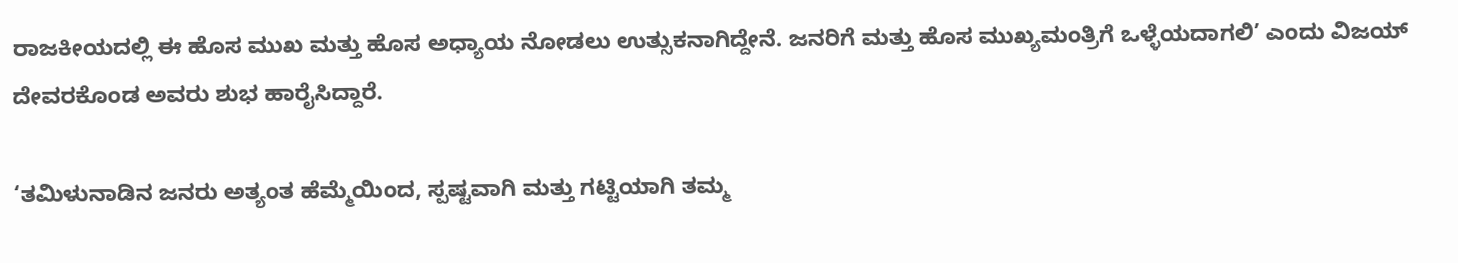ರಾಜಕೀಯದಲ್ಲಿ ಈ ಹೊಸ ಮುಖ ಮತ್ತು ಹೊಸ ಅಧ್ಯಾಯ ನೋಡಲು ಉತ್ಸುಕನಾಗಿದ್ದೇನೆ. ಜನರಿಗೆ ಮತ್ತು ಹೊಸ ಮುಖ್ಯಮಂತ್ರಿಗೆ ಒಳ್ಳೆಯದಾಗಲಿ’ ಎಂದು ವಿಜಯ್ ದೇವರಕೊಂಡ ಅವರು ಶುಭ ಹಾರೈಸಿದ್ದಾರೆ.

‘ತಮಿಳುನಾಡಿನ ಜನರು ಅತ್ಯಂತ ಹೆಮ್ಮೆಯಿಂದ, ಸ್ಪಷ್ಟವಾಗಿ ಮತ್ತು ಗಟ್ಟಿಯಾಗಿ ತಮ್ಮ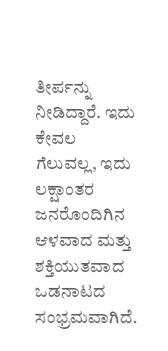ತೀರ್ಪನ್ನು ನೀಡಿದ್ದಾರೆ. ಇದು ಕೇವಲ ಗೆಲುವಲ್ಲ, ಇದು ಲಕ್ಷಾಂತರ ಜನರೊಂದಿಗಿನ ಆಳವಾದ ಮತ್ತು ಶಕ್ತಿಯುತವಾದ ಒಡನಾಟದ ಸಂಭ್ರಮವಾಗಿದೆ.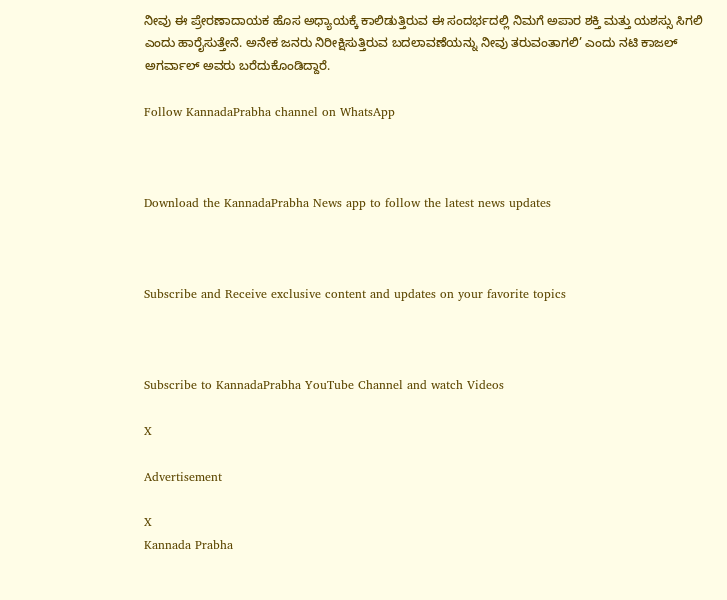ನೀವು ಈ ಪ್ರೇರಣಾದಾಯಕ ಹೊಸ ಅಧ್ಯಾಯಕ್ಕೆ ಕಾಲಿಡುತ್ತಿರುವ ಈ ಸಂದರ್ಭದಲ್ಲಿ ನಿಮಗೆ ಅಪಾರ ಶಕ್ತಿ ಮತ್ತು ಯಶಸ್ಸು ಸಿಗಲಿ ಎಂದು ಹಾರೈಸುತ್ತೇನೆ. ಅನೇಕ ಜನರು ನಿರೀಕ್ಷಿಸುತ್ತಿರುವ ಬದಲಾವಣೆಯನ್ನು ನೀವು ತರುವಂತಾಗಲಿ’ ಎಂದು ನಟಿ ಕಾಜಲ್ ಅಗರ್ವಾಲ್ ಅವರು ಬರೆದುಕೊಂಡಿದ್ದಾರೆ.

Follow KannadaPrabha channel on WhatsApp



Download the KannadaPrabha News app to follow the latest news updates



Subscribe and Receive exclusive content and updates on your favorite topics



Subscribe to KannadaPrabha YouTube Channel and watch Videos

X

Advertisement

X
Kannada Prabha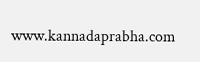www.kannadaprabha.com